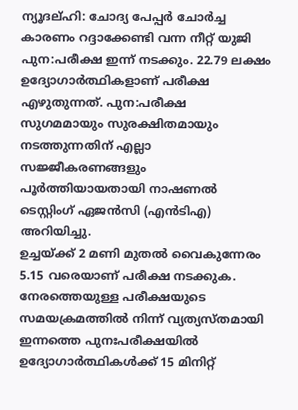ന്യൂദല്ഹി: ചോദ്യ പേപ്പർ ചോർച്ച കാരണം റദ്ദാക്കേണ്ടി വന്ന നീറ്റ് യുജി പുന:പരീക്ഷ ഇന്ന് നടക്കും. 22.79 ലക്ഷം ഉദ്യോഗാർത്ഥികളാണ് പരീക്ഷ എഴുതുന്നത്. പുന:പരീക്ഷ സുഗമമായും സുരക്ഷിതമായും നടത്തുന്നതിന് എല്ലാ സജ്ജീകരണങ്ങളും പൂർത്തിയായതായി നാഷണൽ ടെസ്റ്റിംഗ് ഏജൻസി (എൻടിഎ) അറിയിച്ചു.
ഉച്ചയ്ക്ക് 2 മണി മുതൽ വൈകുന്നേരം 5.15 വരെയാണ് പരീക്ഷ നടക്കുക. നേരത്തെയുള്ള പരീക്ഷയുടെ സമയക്രമത്തിൽ നിന്ന് വ്യത്യസ്തമായി ഇന്നത്തെ പുനഃപരീക്ഷയിൽ ഉദ്യോഗാർത്ഥികൾക്ക് 15 മിനിറ്റ്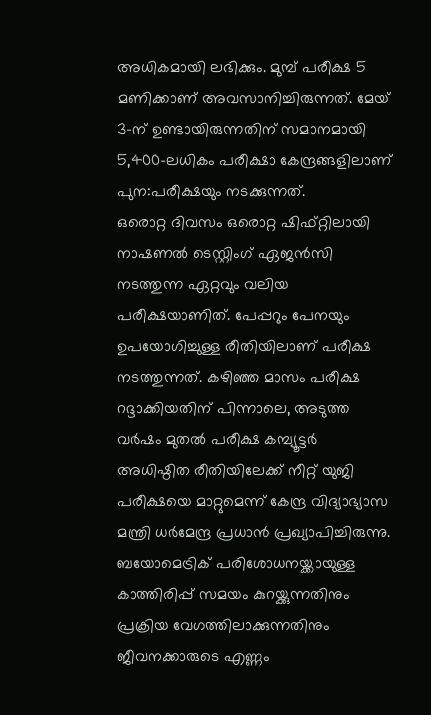അധികമായി ലഭിക്കും. മുമ്പ് പരീക്ഷ 5 മണിക്കാണ് അവസാനിച്ചിരുന്നത്. മേയ് 3-ന് ഉണ്ടായിരുന്നതിന് സമാനമായി 5,400-ലധികം പരീക്ഷാ കേന്ദ്രങ്ങളിലാണ് പുന:പരീക്ഷയും നടക്കുന്നത്.
ഒരൊറ്റ ദിവസം ഒരൊറ്റ ഷിഫ്റ്റിലായി നാഷണൽ ടെസ്റ്റിംഗ് ഏജൻസി നടത്തുന്ന ഏറ്റവും വലിയ പരീക്ഷയാണിത്. പേപ്പറും പേനയും ഉപയോഗിച്ചുള്ള രീതിയിലാണ് പരീക്ഷ നടത്തുന്നത്. കഴിഞ്ഞ മാസം പരീക്ഷ റദ്ദാക്കിയതിന് പിന്നാലെ, അടുത്ത വർഷം മുതൽ പരീക്ഷ കമ്പ്യൂട്ടർ അധിഷ്ഠിത രീതിയിലേക്ക് നീറ്റ് യുജി പരീക്ഷയെ മാറ്റുമെന്ന് കേന്ദ്ര വിദ്യാഭ്യാസ മന്ത്രി ധർമേന്ദ്ര പ്രധാൻ പ്രഖ്യാപിച്ചിരുന്നു.
ബയോമെട്രിക് പരിശോധനയ്ക്കായുള്ള കാത്തിരിപ്പ് സമയം കുറയ്ക്കുന്നതിനും പ്രക്രിയ വേഗത്തിലാക്കുന്നതിനും ജീവനക്കാരുടെ എണ്ണം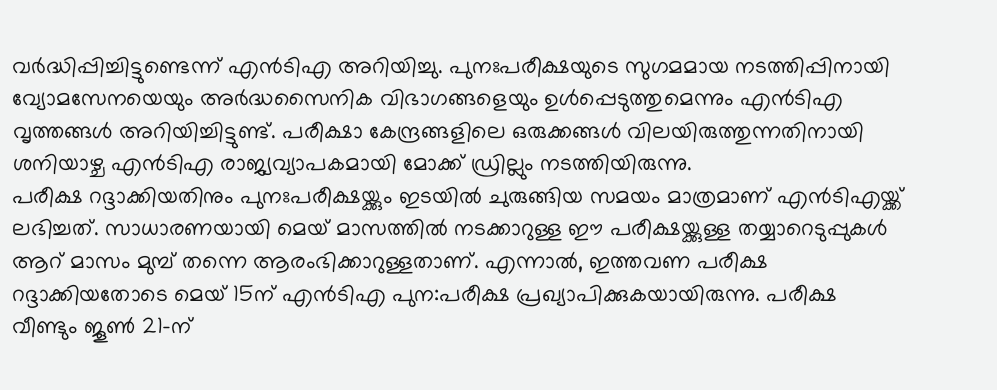വർദ്ധിപ്പിച്ചിട്ടുണ്ടെന്ന് എൻടിഎ അറിയിച്ചു. പുനഃപരീക്ഷയുടെ സുഗമമായ നടത്തിപ്പിനായി വ്യോമസേനയെയും അർദ്ധസൈനിക വിഭാഗങ്ങളെയും ഉൾപ്പെടുത്തുമെന്നും എൻടിഎ വൃത്തങ്ങൾ അറിയിച്ചിട്ടുണ്ട്. പരീക്ഷാ കേന്ദ്രങ്ങളിലെ ഒരുക്കങ്ങൾ വിലയിരുത്തുന്നതിനായി ശനിയാഴ്ച എൻടിഎ രാജ്യവ്യാപകമായി മോക്ക് ഡ്രില്ലും നടത്തിയിരുന്നു.
പരീക്ഷ റദ്ദാക്കിയതിനും പുനഃപരീക്ഷയ്ക്കും ഇടയിൽ ചുരുങ്ങിയ സമയം മാത്രമാണ് എൻടിഎയ്ക്ക് ലഭിച്ചത്. സാധാരണയായി മെയ് മാസത്തിൽ നടക്കാറുള്ള ഈ പരീക്ഷയ്ക്കുള്ള തയ്യാറെടുപ്പുകൾ ആറ് മാസം മുമ്പ് തന്നെ ആരംഭിക്കാറുള്ളതാണ്. എന്നാൽ, ഇത്തവണ പരീക്ഷ റദ്ദാക്കിയതോടെ മെയ് 15ന് എൻടിഎ പുന:പരീക്ഷ പ്രഖ്യാപിക്കുകയായിരുന്നു. പരീക്ഷ വീണ്ടും ജൂൺ 21-ന്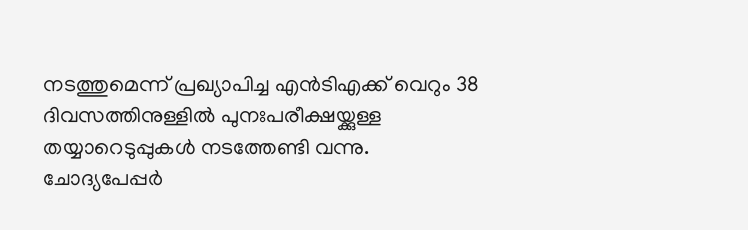നടത്തുമെന്ന് പ്രഖ്യാപിച്ച എൻടിഎക്ക് വെറും 38 ദിവസത്തിനുള്ളിൽ പുനഃപരീക്ഷയ്ക്കുള്ള തയ്യാറെടുപ്പുകൾ നടത്തേണ്ടി വന്നു.
ചോദ്യപേപ്പർ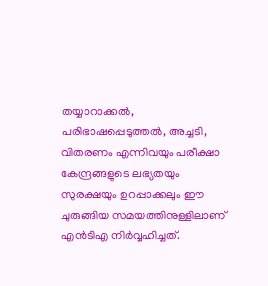തയ്യാറാക്കൽ, പരിഭാഷപ്പെടുത്തൽ, അച്ചടി, വിതരണം എന്നിവയും പരീക്ഷാ കേന്ദ്രങ്ങളുടെ ലഭ്യതയും സുരക്ഷയും ഉറപ്പാക്കലും ഈ ചുരുങ്ങിയ സമയത്തിനുള്ളിലാണ് എൻടിഎ നിർവ്വഹിച്ചത്.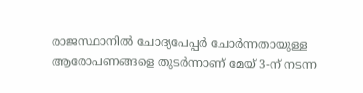രാജസ്ഥാനിൽ ചോദ്യപേപ്പർ ചോർന്നതായുള്ള ആരോപണങ്ങളെ തുടർന്നാണ് മേയ് 3-ന് നടന്ന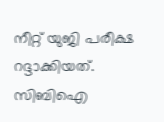നീറ്റ് യുജി പരീക്ഷ റദ്ദാക്കിയത്. സിബിഐ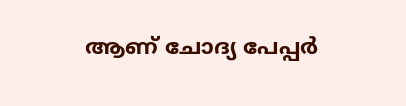ആണ് ചോദ്യ പേപ്പർ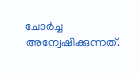ചോർച്ച അന്വേഷിക്കുന്നത്.